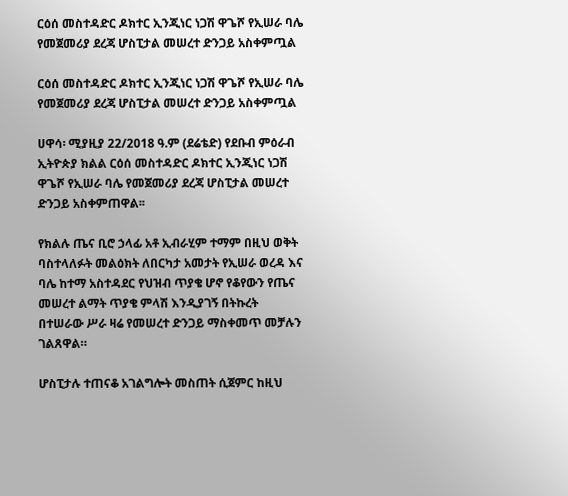ርዕሰ መስተዳድር ዶክተር ኢንጂነር ነጋሽ ዋጌሾ የኢሠራ ባሌ የመጀመሪያ ደረጃ ሆስፒታል መሠረተ ድንጋይ አስቀምጧል

ርዕሰ መስተዳድር ዶክተር ኢንጂነር ነጋሽ ዋጌሾ የኢሠራ ባሌ የመጀመሪያ ደረጃ ሆስፒታል መሠረተ ድንጋይ አስቀምጧል

ሀዋሳ፡ ሚያዚያ 22/2018 ዓ.ም (ደሬቴድ) የደቡብ ምዕራብ ኢትዮጵያ ክልል ርዕሰ መስተዳድር ዶክተር ኢንጂነር ነጋሽ ዋጌሾ የኢሠራ ባሌ የመጀመሪያ ደረጃ ሆስፒታል መሠረተ ድንጋይ አስቀምጠዋል፡፡

የክልሉ ጤና ቢሮ ኃላፊ አቶ ኢብራሂም ተማም በዚህ ወቅት ባስተላለፉት መልዕክት ለበርካታ አመታት የኢሠራ ወረዳ እና ባሌ ከተማ አስተዳደር የህዝብ ጥያቄ ሆኖ የቆየውን የጤና መሠረተ ልማት ጥያቄ ምላሽ እንዲያገኝ በትኩረት በተሠራው ሥራ ዛሬ የመሠረተ ድንጋይ ማስቀመጥ መቻሉን ገልጸዋል።

ሆስፒታሉ ተጠናቆ አገልግሎት መስጠት ሲጀምር ከዚህ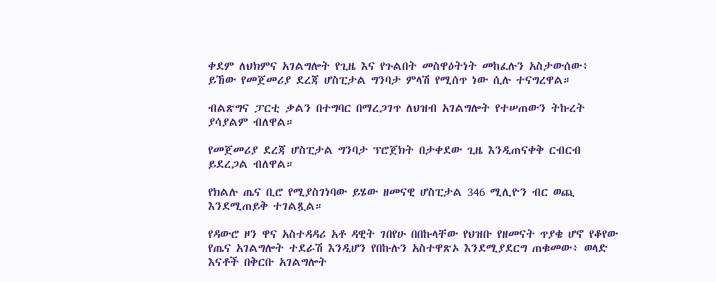ቀደም ለህክምና አገልግሎት የጊዜ እና የጉልበት መስዋዕትነት መከፈሉን አስታውሰው፥ ይኸው የመጀመሪያ ደረጃ ሆስፒታል ግንባታ ምላሽ የሚሰጥ ነው ሲሉ ተናግረዋል።

ብልጽግና ፓርቲ ቃልን በተግባር በማረጋገጥ ለህዝብ አገልግሎት የተሠጠውን ትኩረት ያሳያልም ብለዋል።

የመጀመሪያ ደረጃ ሆስፒታል ግንባታ ፕሮጀክት በታቀደው ጊዜ እንዲጠናቀቅ ርብርብ ይደረጋል ብለዋል።

የክልሉ ጤና ቢሮ የሚያስገነባው ይሄው ዘመናዊ ሆስፒታል 346 ሚሊዮን ብር ወጪ እንደሚጠይቅ ተገልጿል።

የዳውሮ ዞን ዋና አስተዳዳሪ አቶ ዳዊት ገበየሁ በበኩላቸው የህዝቡ የዘመናት ጥያቄ ሆኖ የቆየው የጤና አገልግሎት ተደራሽ እንዲሆን የበኩሉን አስተዋጽኦ እንደሚያደርግ ጠቁመው፥ ወላድ እናቶች በቅርቡ አገልግሎት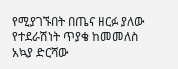የሚያገኙበት በጤና ዘርፉ ያለው የተደራሽነት ጥያቄ ከመመለስ አኳያ ድርሻው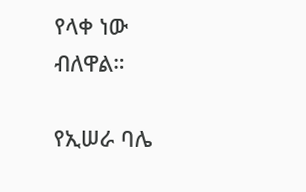የላቀ ነው ብለዋል።

የኢሠራ ባሌ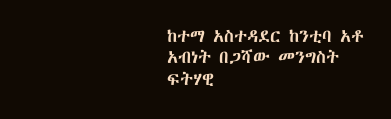ከተማ አስተዳደር ከንቲባ አቶ አብነት በጋሻው መንግስት ፍትሃዊ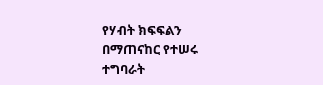የሃብት ክፍፍልን በማጠናከር የተሠሩ ተግባራት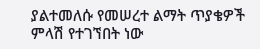ያልተመለሱ የመሠረተ ልማት ጥያቄዎች ምላሽ የተገኘበት ነው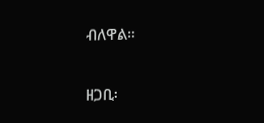ብለዋል።

ዘጋቢ፡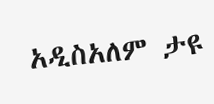አዲስአለም ታዩ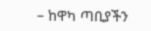– ከዋካ ጣቢያችን